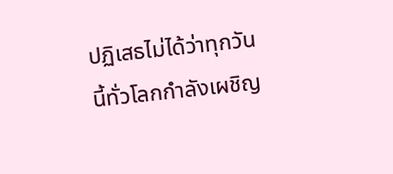ปฏิเสธไม่ได้ว่าทุกวันนี้ทั่วโลกกำลังเผชิญ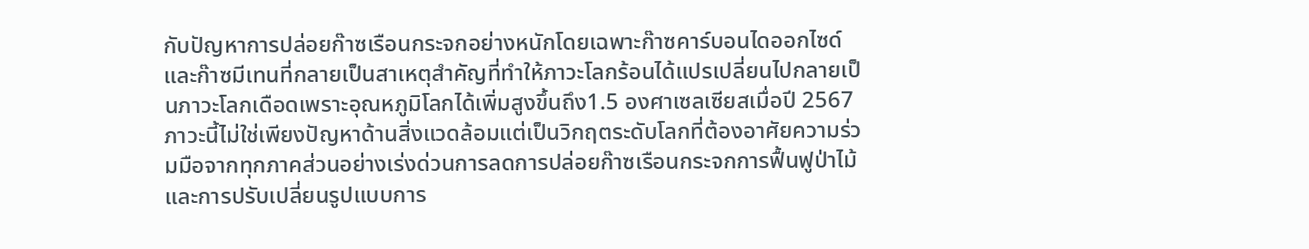กับปัญหาการปล่อยก๊าซเรือนกระจกอย่างหนักโดยเฉพาะก๊าซคาร์บอนไดออกไซด์และก๊าซมีเทนที่กลายเป็นสาเหตุสำคัญที่ทำให้ภาวะโลกร้อนได้แปรเปลี่ยนไปกลายเป็นภาวะโลกเดือดเพราะอุณหภูมิโลกได้เพิ่มสูงขึ้นถึง1.5 องศาเซลเซียสเมื่อปี 2567 ภาวะนี้ไม่ใช่เพียงปัญหาด้านสิ่งแวดล้อมแต่เป็นวิกฤตระดับโลกที่ต้องอาศัยความร่วมมือจากทุกภาคส่วนอย่างเร่งด่วนการลดการปล่อยก๊าซเรือนกระจกการฟื้นฟูป่าไม้และการปรับเปลี่ยนรูปแบบการ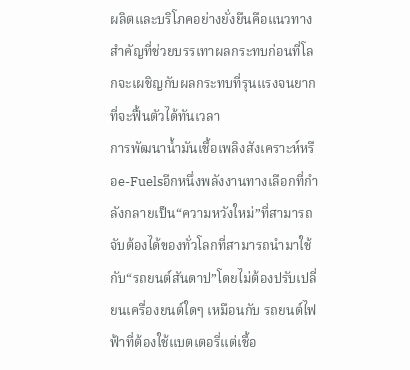ผลิตและบริโภคอย่างยั่งยืนคือแนวทางสำคัญที่ช่วยบรรเทาผลกระทบก่อนที่โลกจะเผชิญกับผลกระทบที่รุนแรงจนยากที่จะฟื้นตัวได้ทันเวลา
การพัฒนาน้ำมันเชื้อเพลิงสังเคราะห์หรือe-Fuelsอีกหนึ่งพลังงานทางเลือกที่กำลังกลายเป็น“ความหวังใหม่”ที่สามารถจับต้องได้ของทั่วโลกที่สามารถนำมาใช้กับ“รถยนต์สันดาป”โดยไม่ต้องปรับเปลี่ยนเครื่องยนต์ใดๆ เหมือนกับ รถยนต์ไฟฟ้าที่ต้องใช้แบตเตอรี่แต่เชื้อ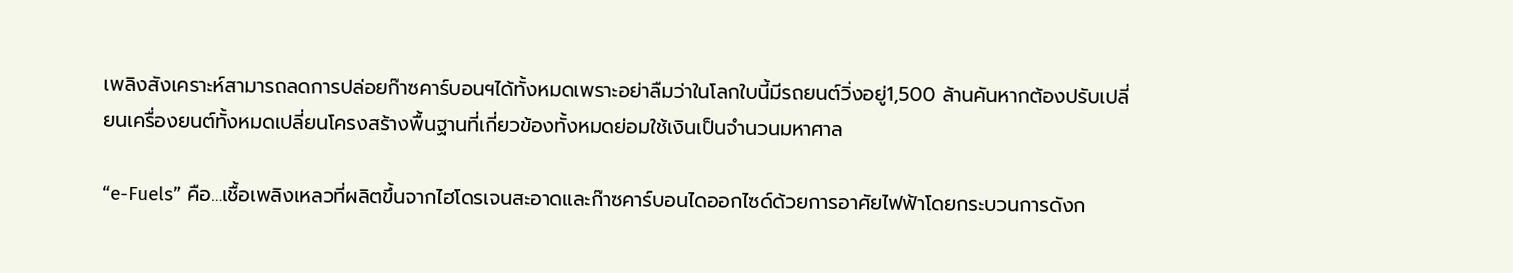เพลิงสังเคราะห์สามารถลดการปล่อยก๊าซคาร์บอนฯได้ทั้งหมดเพราะอย่าลืมว่าในโลกใบนี้มีรถยนต์วิ่งอยู่1,500 ล้านคันหากต้องปรับเปลี่ยนเครื่องยนต์ทั้งหมดเปลี่ยนโครงสร้างพื้นฐานที่เกี่ยวข้องทั้งหมดย่อมใช้เงินเป็นจำนวนมหาศาล

“e-Fuels” คือ…เชื้อเพลิงเหลวที่ผลิตขึ้นจากไฮโดรเจนสะอาดและก๊าซคาร์บอนไดออกไซด์ด้วยการอาศัยไฟฟ้าโดยกระบวนการดังก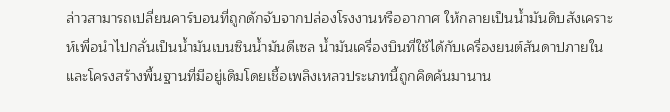ล่าวสามารถเปลี่ยนคาร์บอนที่ถูกดักจับจากปล่องโรงงานหรืออากาศ ให้กลายเป็นน้ำมันดิบสังเคราะห์เพื่อนำไปกลั่นเป็นน้ำมันเบนซินน้ำมันดีเซล น้ำมันเครื่องบินที่ใช้ได้กับเครื่องยนต์สันดาปภายในและโครงสร้างพื้นฐานที่มีอยู่เดิมโดยเชื้อเพลิงเหลวประเภทนี้ถูกคิดค้นมานาน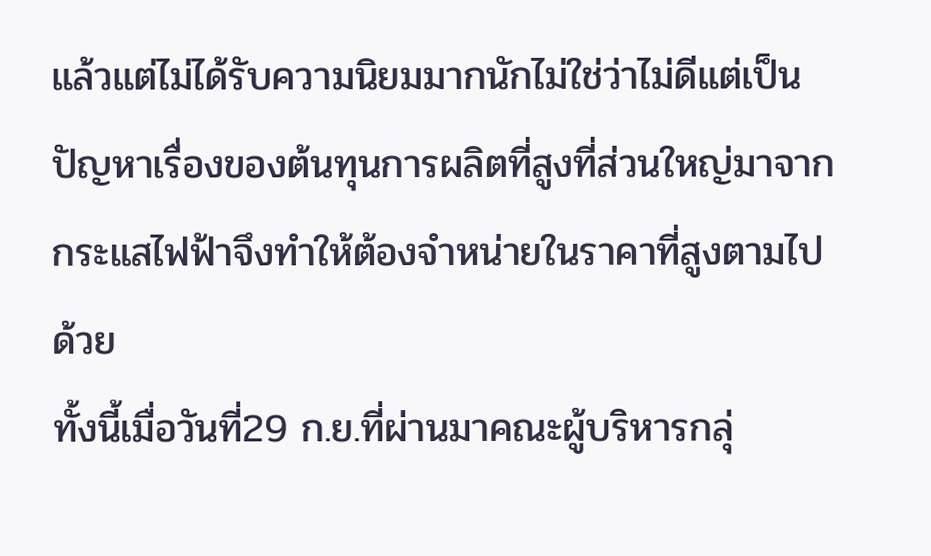แล้วแต่ไม่ได้รับความนิยมมากนักไม่ใช่ว่าไม่ดีแต่เป็นปัญหาเรื่องของต้นทุนการผลิตที่สูงที่ส่วนใหญ่มาจากกระแสไฟฟ้าจึงทำให้ต้องจำหน่ายในราคาที่สูงตามไปด้วย
ทั้งนี้เมื่อวันที่29 ก.ย.ที่ผ่านมาคณะผู้บริหารกลุ่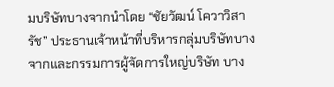มบริษัทบางจากนำโดย “ชัยวัฒน์ โควาวิสารัช” ประธานเจ้าหน้าที่บริหารกลุ่มบริษัทบางจากและกรรมการผู้จัดการใหญ่บริษัท บาง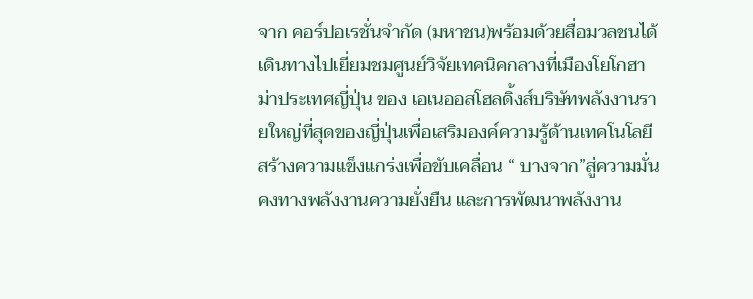จาก คอร์ปอเรชั่นจำกัด (มหาชน)พร้อมด้วยสื่อมวลชนได้เดินทางไปเยี่ยมชมศูนย์วิจัยเทคนิคกลางที่เมืองโยโกฮาม่าประเทศญี่ปุ่น ของ เอเนออสโฮลดิ้งส์บริษัทพลังงานรายใหญ่ที่สุดของญี่ปุ่นเพื่อเสริมองค์ความรู้ด้านเทคโนโลยีสร้างความแข็งแกร่งเพื่อขับเคลื่อน “ บางจาก”สู่ความมั่นคงทางพลังงานความยั่งยืน และการพัฒนาพลังงาน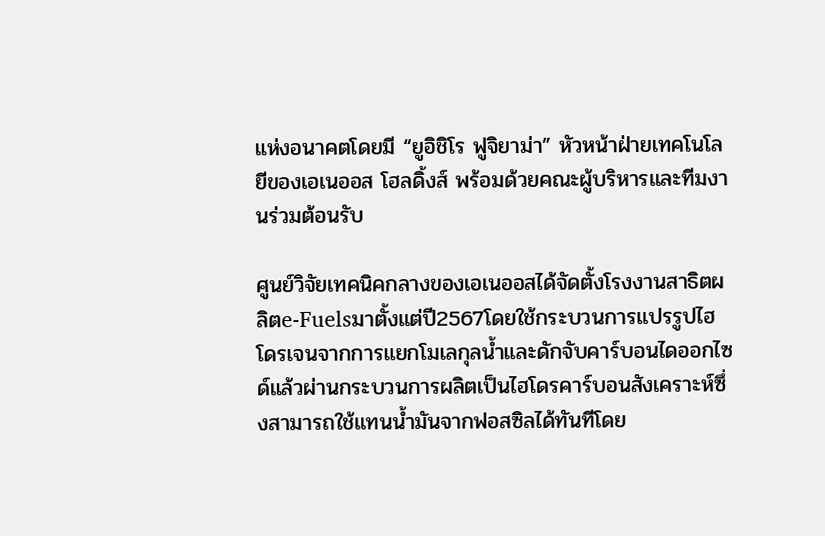แห่งอนาคตโดยมี “ยูอิชิโร ฟูจิยาม่า” หัวหน้าฝ่ายเทคโนโลยีของเอเนออส โฮลดิ้งส์ พร้อมด้วยคณะผู้บริหารและทีมงานร่วมต้อนรับ

ศูนย์วิจัยเทคนิคกลางของเอเนออสได้จัดตั้งโรงงานสาธิตผลิตe-Fuelsมาตั้งแต่ปี2567โดยใช้กระบวนการแปรรูปไฮโดรเจนจากการแยกโมเลกุลน้ำและดักจับคาร์บอนไดออกไซด์แล้วผ่านกระบวนการผลิตเป็นไฮโดรคาร์บอนสังเคราะห์ซึ่งสามารถใช้แทนน้ำมันจากฟอสซิลได้ทันทีโดย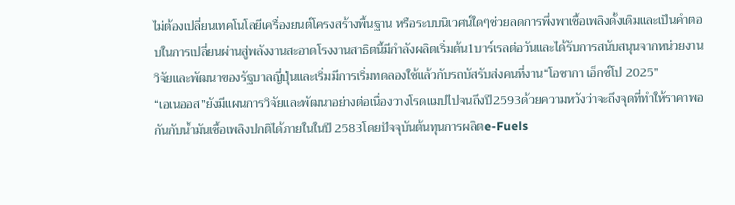ไม่ต้องเปลี่ยนเทคโนโลยีเครื่องยนต์โครงสร้างพื้นฐาน หรือระบบนิเวศน์ใดๆช่วยลดการพึ่งพาเชื้อเพลิงดั้งเดิมและเป็นคำตอบในการเปลี่ยนผ่านสู่พลังงานสะอาดโรงงานสาธิตนี้มีกำลังผลิตเริ่มต้น1บาร์เรลต่อวันและได้รับการสนับสนุนจากหน่วยงานวิจัยและพัฒนาของรัฐบาลญี่ปุ่นและเริ่มมีการเริ่มทดลองใช้แล้วกับรถบัสรับส่งคนที่งาน“โอซากา เอ็กซ์โป 2025”
“เอเนออส”ยังมีแผนการวิจัยและพัฒนาอย่างต่อเนื่องวางโรดแมปไปจนถึงปี2593ด้วยความหวังว่าจะถึงจุดที่ทําให้ราคาพอกันกับน้ำมันเชื้อเพลิงปกติได้ภายในในปี 2583โดยปัจจุบันต้นทุนการผลิตe-Fuels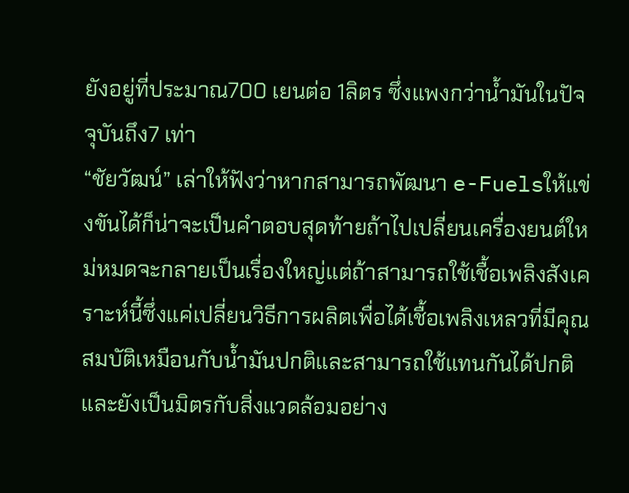ยังอยู่ที่ประมาณ700 เยนต่อ 1ลิตร ซึ่งแพงกว่าน้ำมันในปัจจุบันถึง7 เท่า
“ชัยวัฒน์” เล่าให้ฟังว่าหากสามารถพัฒนา e-Fuelsให้แข่งขันได้ก็น่าจะเป็นคำตอบสุดท้ายถ้าไปเปลี่ยนเครื่องยนต์ใหม่หมดจะกลายเป็นเรื่องใหญ่แต่ถ้าสามารถใช้เชื้อเพลิงสังเคราะห์นี้ซึ่งแค่เปลี่ยนวิธีการผลิตเพื่อได้เชื้อเพลิงเหลวที่มีคุณสมบัติเหมือนกับน้ำมันปกติและสามารถใช้แทนกันได้ปกติและยังเป็นมิตรกับสิ่งแวดล้อมอย่าง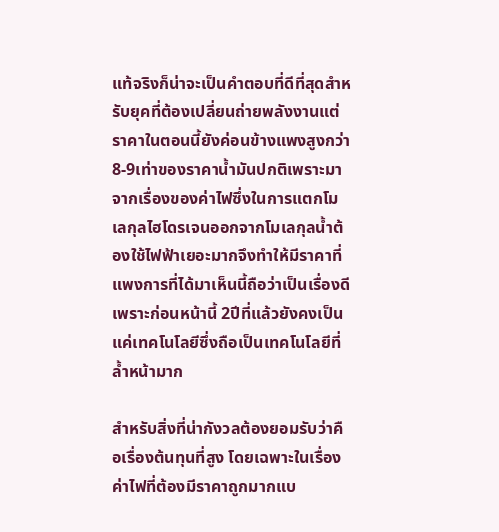แท้จริงก็น่าจะเป็นคำตอบที่ดีที่สุดสำหรับยุคที่ต้องเปลี่ยนถ่ายพลังงานแต่ราคาในตอนนี้ยังค่อนข้างแพงสูงกว่า 8-9เท่าของราคาน้ำมันปกติเพราะมาจากเรื่องของค่าไฟซึ่งในการแตกโมเลกุลไฮโดรเจนออกจากโมเลกุลน้ำต้องใช้ไฟฟ้าเยอะมากจึงทำให้มีราคาที่แพงการที่ได้มาเห็นนี้ถือว่าเป็นเรื่องดีเพราะก่อนหน้านี้ 2ปีที่แล้วยังคงเป็นแค่เทคโนโลยีซึ่งถือเป็นเทคโนโลยีที่ล้ำหน้ามาก

สำหรับสิ่งที่น่ากังวลต้องยอมรับว่าคือเรื่องต้นทุนที่สูง โดยเฉพาะในเรื่องค่าไฟที่ต้องมีราคาถูกมากแบ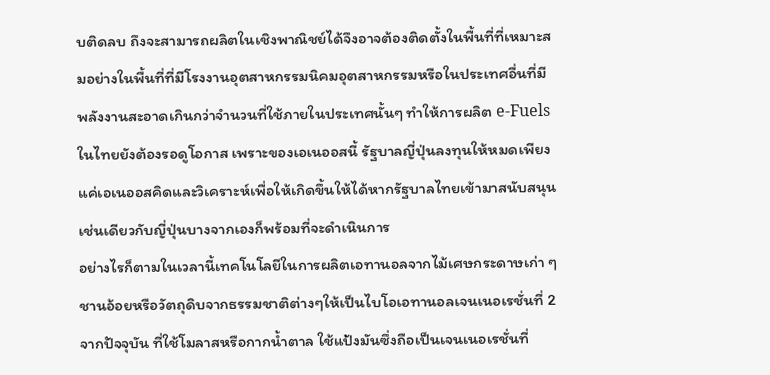บติดลบ ถึงจะสามารถผลิตในเชิงพาณิชย์ได้จึงอาจต้องติดตั้งในพื้นที่ที่เหมาะสมอย่างในพื้นที่ที่มีโรงงานอุตสาหกรรมนิคมอุตสาหกรรมหรือในประเทศอื่นที่มีพลังงานสะอาดเกินกว่าจำนวนที่ใช้ภายในประเทศนั้นๆ ทำให้การผลิต e-Fuelsในไทยยังต้องรอดูโอกาส เพราะของเอเนออสนี้ รัฐบาลญี่ปุ่นลงทุนให้หมดเพียงแค่เอเนออสคิดและวิเคราะห์เพื่อให้เกิดขึ้นให้ได้หากรัฐบาลไทยเข้ามาสนับสนุนเช่นเดียวกับญี่ปุ่นบางจากเองก็พร้อมที่จะดำเนินการ
อย่างไรก็ตามในเวลานี้เทคโนโลยีในการผลิตเอทานอลจากไม้เศษกระดาษเก่า ๆ ชานอ้อยหรือวัตถุดิบจากธรรมชาติต่างๆให้เป็นไบโอเอทานอลเจนเนอเรชั่นที่ 2จากปัจจุบัน ที่ใช้โมลาสหรือกากน้ำตาล ใช้แป้งมันซึ่งถือเป็นเจนเนอเรชั่นที่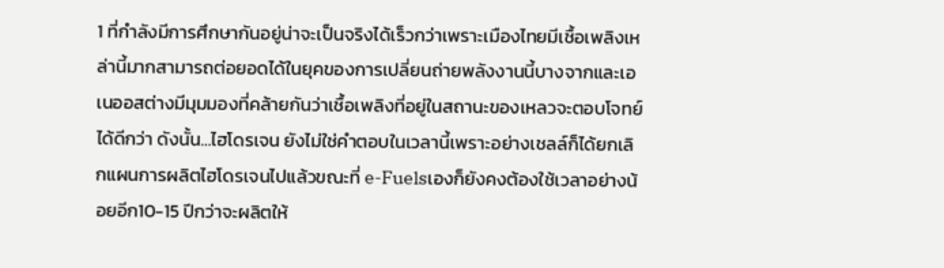1 ที่กำลังมีการศึกษากันอยู่น่าจะเป็นจริงได้เร็วกว่าเพราะเมืองไทยมีเชื้อเพลิงเหล่านี้มากสามารถต่อยอดได้ในยุคของการเปลี่ยนถ่ายพลังงานนี้บางจากและเอเนออสต่างมีมุมมองที่คล้ายกันว่าเชื้อเพลิงที่อยู่ในสถานะของเหลวจะตอบโจทย์ได้ดีกว่า ดังนั้น…ไฮโดรเจน ยังไม่ใช่คำตอบในเวลานี้เพราะอย่างเชลล์ก็ได้ยกเลิกแผนการผลิตไฮโดรเจนไปแล้วขณะที่ e-Fuelsเองก็ยังคงต้องใช้เวลาอย่างน้อยอีก10-15 ปีกว่าจะผลิตให้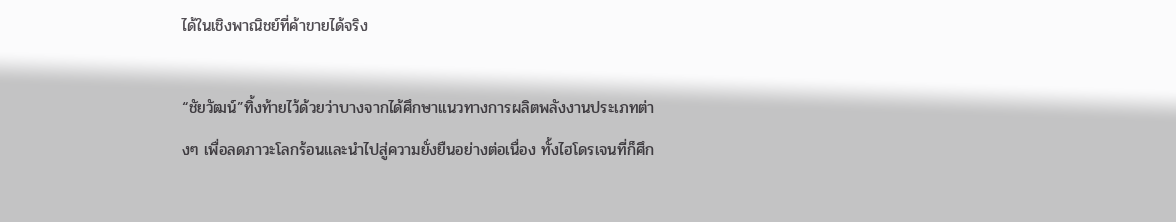ได้ในเชิงพาณิชย์ที่ค้าขายได้จริง

“ชัยวัฒน์”ทิ้งท้ายไว้ด้วยว่าบางจากได้ศึกษาแนวทางการผลิตพลังงานประเภทต่างๆ เพื่อลดภาวะโลกร้อนและนำไปสู่ความยั่งยืนอย่างต่อเนื่อง ทั้งไฮโดรเจนที่ก็ศึก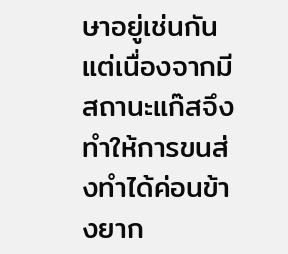ษาอยู่เช่นกันแต่เนื่องจากมีสถานะแก๊สจึงทำให้การขนส่งทำได้ค่อนข้างยาก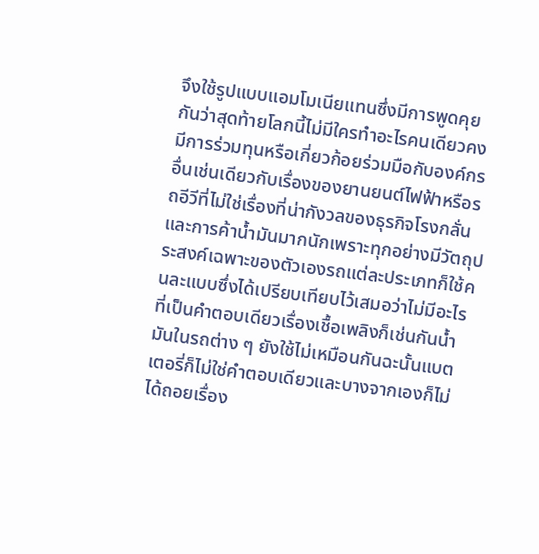จึงใช้รูปแบบแอมโมเนียแทนซึ่งมีการพูดคุยกันว่าสุดท้ายโลกนี้ไม่มีใครทำอะไรคนเดียวคงมีการร่วมทุนหรือเกี่ยวก้อยร่วมมือกับองค์กรอื่นเช่นเดียวกับเรื่องของยานยนต์ไฟฟ้าหรือรถอีวีที่ไม่ใช่เรื่องที่น่ากังวลของธุรกิจโรงกลั่นและการค้าน้ำมันมากนักเพราะทุกอย่างมีวัตถุประสงค์เฉพาะของตัวเองรถแต่ละประเภทก็ใช้คนละแบบซึ่งได้เปรียบเทียบไว้เสมอว่าไม่มีอะไรที่เป็นคำตอบเดียวเรื่องเชื้อเพลิงก็เช่นกันน้ำมันในรถต่าง ๆ ยังใช้ไม่เหมือนกันฉะนั้นแบตเตอรี่ก็ไม่ใช่คำตอบเดียวและบางจากเองก็ไม่ได้ถอยเรื่อง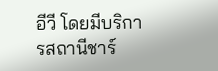อีวี โดยมีบริการสถานีชาร์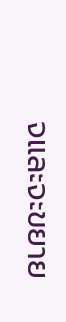จและจะขยาย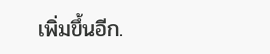เพิ่มขึ้นอีก.